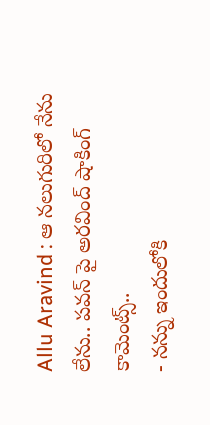Allu Aravind : ఆ నలుగురిలో నేను లేను.. పవన్ పై అరవింద్ షాకింగ్ కామెంట్స్..
- నన్ను ఇందులోకి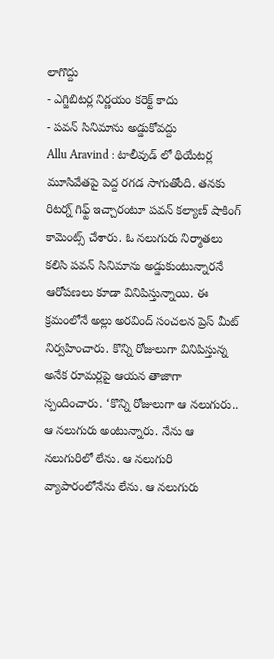లాగొద్దు
- ఎగ్జిబిటర్ల నిర్ణయం కరెక్ట్ కాదు
- పవన్ సినిమాను అడ్డుకోవద్దు
Allu Aravind : టాలీవుడ్ లో థియేటర్ల మూసివేతపై పెద్ద రగడ సాగుతోంది. తనకు రిటర్న్ గిఫ్ట్ ఇచ్చారంటూ పవన్ కల్యాణ్ షాకింగ్ కామెంట్స్ చేశారు. ఓ నలుగురు నిర్మాతలు కలిసి పవన్ సినిమాను అడ్డుకుంటున్నారనే ఆరోపణలు కూడా వినిపిస్తున్నాయి. ఈ క్రమంలోనే అల్లు అరవింద్ సంచలన ప్రెస్ మీట్ నిర్వహించారు. కొన్ని రోజులుగా వినిపిస్తున్న అనేక రూమర్లపై ఆయన తాజాగా స్పందించారు. ‘కొన్ని రోజులుగా ఆ నలుగురు.. ఆ నలుగురు అంటున్నారు. నేను ఆ నలుగురిలో లేను. ఆ నలుగురి వ్యాపారంలోనేను లేను. ఆ నలుగురు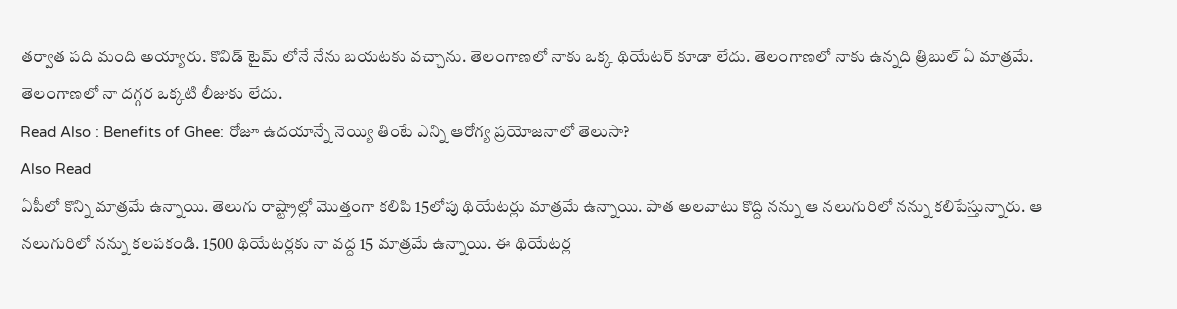తర్వాత పది మంది అయ్యారు. కొవిడ్ టైమ్ లోనే నేను బయటకు వచ్చాను. తెలంగాణలో నాకు ఒక్క థియేటర్ కూడా లేదు. తెలంగాణలో నాకు ఉన్నది త్రిబుల్ ఏ మాత్రమే. తెలంగాణలో నా దగ్గర ఒక్కటి లీజుకు లేదు.
Read Also : Benefits of Ghee: రోజూ ఉదయాన్నే నెయ్యి తింటే ఎన్ని ఆరోగ్య ప్రయోజనాలో తెలుసా?
Also Read
ఏపీలో కొన్ని మాత్రమే ఉన్నాయి. తెలుగు రాష్ట్రాల్లో మొత్తంగా కలిపి 15లోపు థియేటర్లు మాత్రమే ఉన్నాయి. పాత అలవాటు కొద్ది నన్ను ఆ నలుగురిలో నన్ను కలిపేస్తున్నారు. ఆ నలుగురిలో నన్ను కలపకండి. 1500 థియేటర్లకు నా వద్ద 15 మాత్రమే ఉన్నాయి. ఈ థియేటర్ల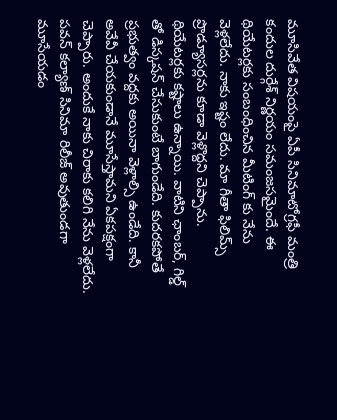మూసివేత విషయంపై ఏపీ సినిమాటోగ్రఫీ మంత్రి కందుల దుర్గేశ్ నిర్ణయం సమంజసమైందే. ఈ థియేటర్లకు సంబంధించిన మీటింగ్ కు నేను వెళ్లలేదు. నాకు ఇష్టం లేదు. మా గీతా ఫిలిమ్స్ ప్రొడ్యూసర్లను కూడా వెళ్లొద్దని చెప్పాను.
థియేటర్లకు కష్టాలు ఉన్నాయి. వాటిని ఛాంబర్, గిల్డ్ తో డిస్కషన్ చేసుకుంటే బాగుండేది. కుదరకపోతే ప్రభుత్వం వద్దకు అయినా వెళ్లాల్సి ఉండేది. కానీ అవేవీ చేయకుండానే మూసేస్తామని ఏకపక్షంగా చెప్పారు. అందుకే నాకు చిరాకు కలిగి నేను వెళ్లలేదు. పవన్ కల్యాణ్ సినిమా రిలీజ్ అవుతుండగా మూసేయడం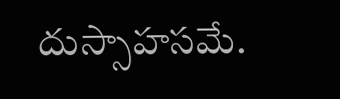దుస్సాహసమే.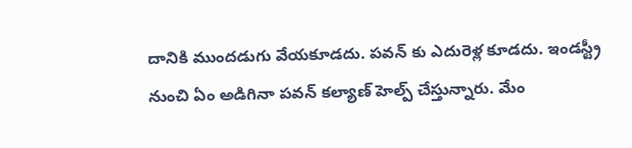దానికి ముందడుగు వేయకూడదు. పవన్ కు ఎదురెళ్ల కూడదు. ఇండస్ట్రీ నుంచి ఏం అడిగినా పవన్ కల్యాణ్ హెల్ప్ చేస్తున్నారు. మేం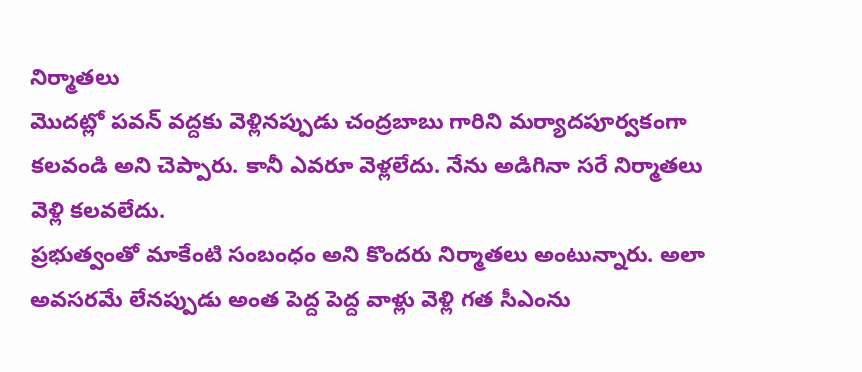నిర్మాతలు
మొదట్లో పవన్ వద్దకు వెళ్లినప్పుడు చంద్రబాబు గారిని మర్యాదపూర్వకంగా కలవండి అని చెప్పారు. కానీ ఎవరూ వెళ్లలేదు. నేను అడిగినా సరే నిర్మాతలు వెళ్లి కలవలేదు.
ప్రభుత్వంతో మాకేంటి సంబంధం అని కొందరు నిర్మాతలు అంటున్నారు. అలా అవసరమే లేనప్పుడు అంత పెద్ద పెద్ద వాళ్లు వెళ్లి గత సీఎంను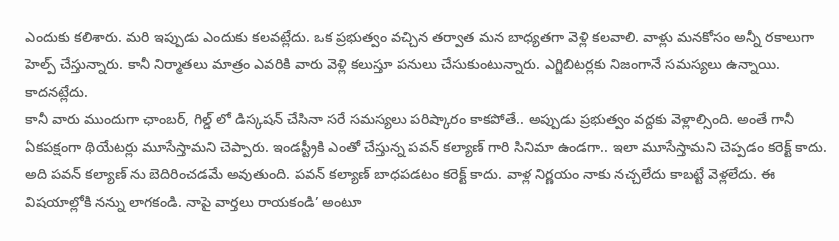ఎందుకు కలిశారు. మరి ఇప్పుడు ఎందుకు కలవట్లేదు. ఒక ప్రభుత్వం వచ్చిన తర్వాత మన బాధ్యతగా వెళ్లి కలవాలి. వాళ్లు మనకోసం అన్నీ రకాలుగా హెల్ప్ చేస్తున్నారు. కానీ నిర్మాతలు మాత్రం ఎవరికి వారు వెళ్లి కలుస్తూ పనులు చేసుకుంటున్నారు. ఎగ్జిబిటర్లకు నిజంగానే సమస్యలు ఉన్నాయి. కాదనట్లేదు.
కానీ వారు ముందుగా ఛాంబర్, గిల్డ్ లో డిస్కషన్ చేసినా సరే సమస్యలు పరిష్కారం కాకపోతే.. అప్పుడు ప్రభుత్వం వద్దకు వెళ్లాల్సింది. అంతే గానీ ఏకపక్షంగా థియేటర్లు మూసేస్తామని చెప్పారు. ఇండస్ట్రీకి ఎంతో చేస్తున్న పవన్ కల్యాణ్ గారి సినిమా ఉండగా.. ఇలా మూసేస్తామని చెప్పడం కరెక్ట్ కాదు. అది పవన్ కల్యాణ్ ను బెదిరించడమే అవుతుంది. పవన్ కల్యాణ్ బాధపడటం కరెక్ట్ కాదు. వాళ్ల నిర్ణయం నాకు నచ్చలేదు కాబట్టే వెళ్లలేదు. ఈ విషయాల్లోకి నన్ను లాగకండి. నాపై వార్తలు రాయకండి’ అంటూ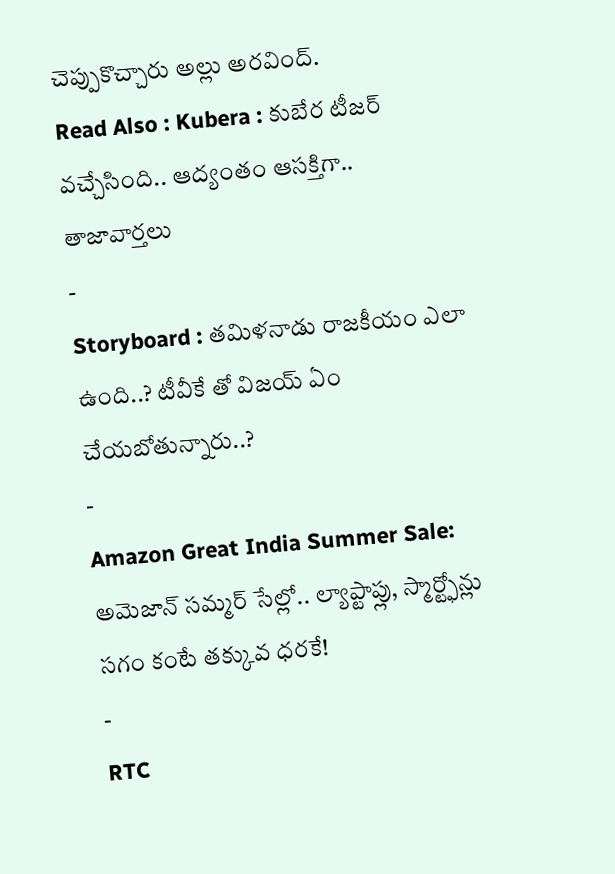చెప్పుకొచ్చారు అల్లు అరవింద్.
Read Also : Kubera : కుబేర టీజర్ వచ్చేసింది.. ఆద్యంతం ఆసక్తిగా..
తాజావార్తలు
-
Storyboard : తమిళనాడు రాజకీయం ఎలా ఉంది..? టీవీకే తో విజయ్ ఏం చేయబోతున్నారు..?
-
Amazon Great India Summer Sale: అమెజాన్ సమ్మర్ సేల్లో.. ల్యాప్టాప్లు, స్మార్ట్ఫోన్లు సగం కంటే తక్కువ ధరకే!
-
RTC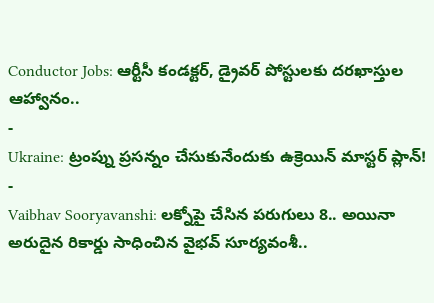Conductor Jobs: ఆర్టీసీ కండక్టర్, డ్రైవర్ పోస్టులకు దరఖాస్తుల ఆహ్వానం..
-
Ukraine: ట్రంప్ను ప్రసన్నం చేసుకునేందుకు ఉక్రెయిన్ మాస్టర్ ప్లాన్!
-
Vaibhav Sooryavanshi: లక్నోపై చేసిన పరుగులు 8.. అయినా అరుదైన రికార్డు సాధించిన వైభవ్ సూర్యవంశీ..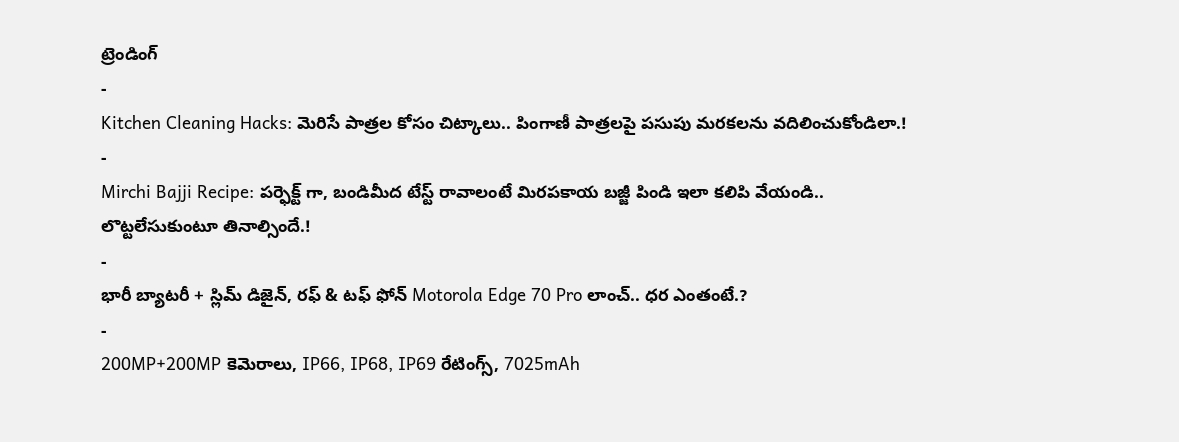ట్రెండింగ్
-
Kitchen Cleaning Hacks: మెరిసే పాత్రల కోసం చిట్కాలు.. పింగాణీ పాత్రలపై పసుపు మరకలను వదిలించుకోండిలా.!
-
Mirchi Bajji Recipe: పర్ఫెక్ట్ గా, బండిమీద టేస్ట్ రావాలంటే మిరపకాయ బజ్జీ పిండి ఇలా కలిపి వేయండి.. లొట్టలేసుకుంటూ తినాల్సిందే.!
-
భారీ బ్యాటరీ + స్లిమ్ డిజైన్, రఫ్ & టఫ్ ఫోన్ Motorola Edge 70 Pro లాంచ్.. ధర ఎంతంటే.?
-
200MP+200MP కెమెరాలు, IP66, IP68, IP69 రేటింగ్స్, 7025mAh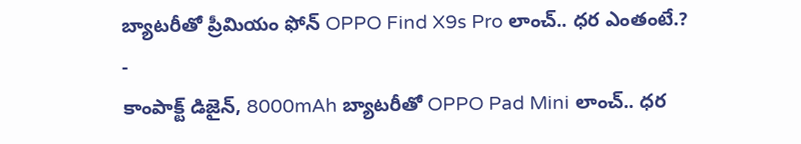బ్యాటరీతో ప్రీమియం ఫోన్ OPPO Find X9s Pro లాంచ్.. ధర ఎంతంటే.?
-
కాంపాక్ట్ డిజైన్, 8000mAh బ్యాటరీతో OPPO Pad Mini లాంచ్.. ధర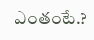ఎంతంటే.?